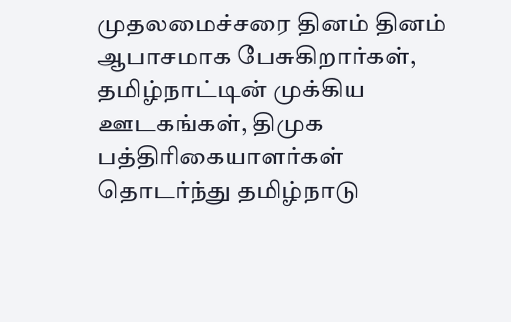முதலமைச்சரை தினம் தினம் ஆபாசமாக பேசுகிறார்கள், தமிழ்நாட்டின் முக்கிய ஊடகங்கள், திமுக பத்திரிகையாளர்கள் தொடர்ந்து தமிழ்நாடு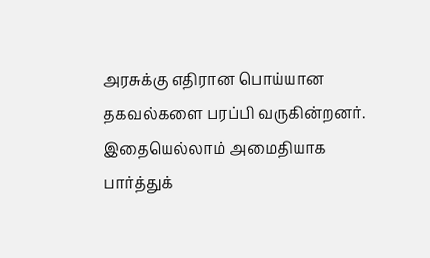அரசுக்கு எதிரான பொய்யான தகவல்களை பரப்பி வருகின்றனர். இதையெல்லாம் அமைதியாக பார்த்துக்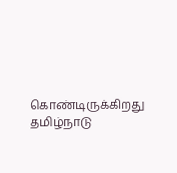கொண்டிருக்கிறது தமிழ்நாடு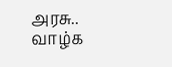அரசு..
வாழ்க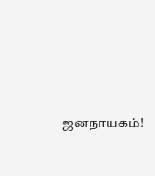ஜனநாயகம்!